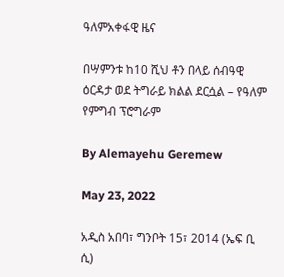ዓለምአቀፋዊ ዜና

በሣምንቱ ከ10 ሺህ ቶን በላይ ሰብዓዊ ዕርዳታ ወደ ትግራይ ክልል ደርሷል – የዓለም የምግብ ፕሮግራም

By Alemayehu Geremew

May 23, 2022

አዲስ አበባ፣ ግንቦት 15፣ 2014 (ኤፍ ቢ ሲ)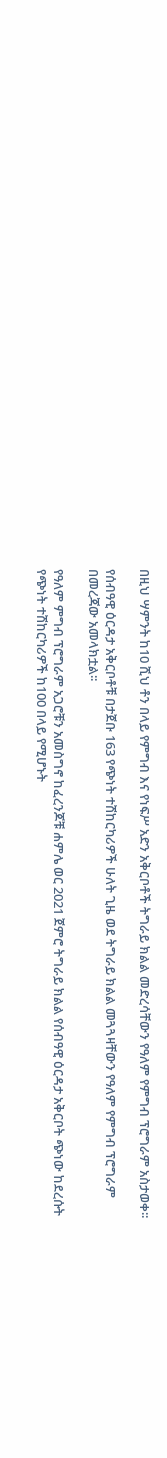በዚህ ሣምንት ከ10 ሺህ ቶን በላይ የምግብ እና የነፍሥ አድን አቅርቦቶች ትግራይ ክልል መድረሳቸውን የዓለም የምግብ ፕሮግራም አስታወቀ፡፡

የሰብዓዊ ዕርዳታ አቅርቦቶቹ በታጀቡ 163 የጭነት ተሽከርካሪዎች ሁለት ጊዜ ወደ ትግራይ ክልል መጓጓዛቸውን የዓለም የምግብ ፕሮግራም በመረጃው አመላክቷል፡፡

የዓለም ምግብ ፕሮግራም አጋሮቹን አመስግኖ ከፈረንጆቹ ሐምሌ ወር 2021 ጀምሮ ትግራይ ክልል የሰብዓዊ ዕርዳታ አቅርቦት ጭነው ከደረሱት የጭነት ተሽከርካሪዎች ከ100 በላይ የሚሆኑት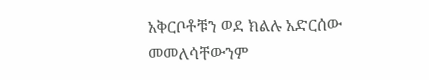አቅርቦቶቹን ወደ ክልሉ አድርሰው መመለሳቸውንም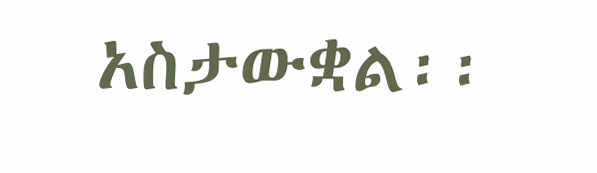አስታውቋል፡፡